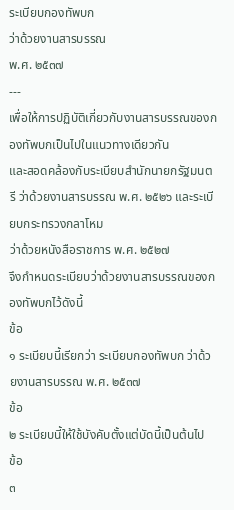ระเบียบกองทัพบก
ว่าด้วยงานสารบรรณ
พ.ศ. ๒๕๓๗
---
เพื่อให้การปฏิบัติเกี่ยวกับงานสารบรรณของกองทัพบกเป็นไปในแนวทางเดียวกัน
และสอดคล้องกับระเบียบสำนักนายกรัฐมนตรี ว่าด้วยงานสารบรรณ พ.ศ. ๒๕๒๖ และระเบียบกระทรวงกลาโหม
ว่าด้วยหนังสือราชการ พ.ศ. ๒๕๒๗
จึงกำหนดระเบียบว่าด้วยงานสารบรรณของกองทัพบกไว้ดังนี้
ข้อ
๑ ระเบียบนี้เรียกว่า ระเบียบกองทัพบก ว่าด้วยงานสารบรรณ พ.ศ. ๒๕๓๗
ข้อ
๒ ระเบียบนี้ให้ใช้บังคับตั้งแต่บัดนี้เป็นต้นไป
ข้อ
๓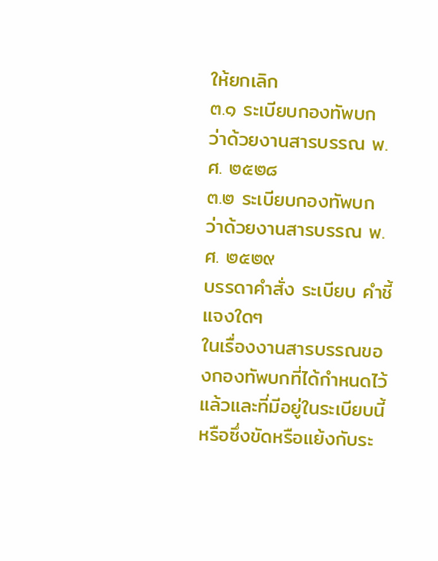ให้ยกเลิก
๓.๑ ระเบียบกองทัพบก
ว่าด้วยงานสารบรรณ พ.ศ. ๒๕๒๘
๓.๒ ระเบียบกองทัพบก
ว่าด้วยงานสารบรรณ พ.ศ. ๒๕๒๙
บรรดาคำสั่ง ระเบียบ คำชี้แจงใดๆ
ในเรื่องงานสารบรรณของกองทัพบกที่ได้กำหนดไว้แล้วและที่มีอยู่ในระเบียบนี้
หรือซึ่งขัดหรือแย้งกับระ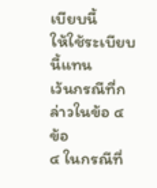เบียบนี้
ให้ใช้ระเบียบนี้แทน
เว้นกรณีที่กล่าวในข้อ ๔
ข้อ
๔ ในกรณีที่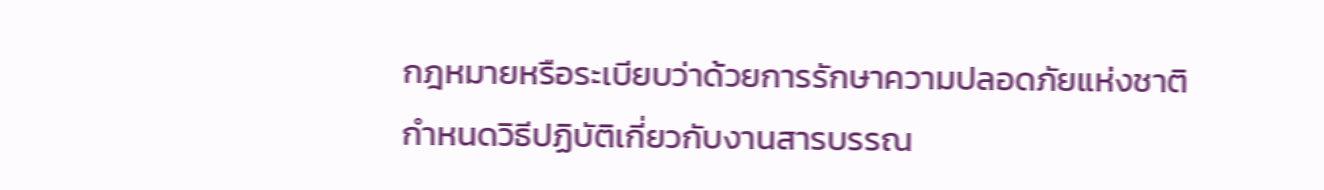กฎหมายหรือระเบียบว่าด้วยการรักษาความปลอดภัยแห่งชาติ
กำหนดวิธีปฏิบัติเกี่ยวกับงานสารบรรณ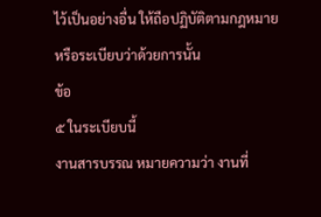ไว้เป็นอย่างอื่น ให้ถือปฏิบัติตามกฎหมาย
หรือระเบียบว่าด้วยการนั้น
ข้อ
๕ ในระเบียบนี้
งานสารบรรณ หมายความว่า งานที่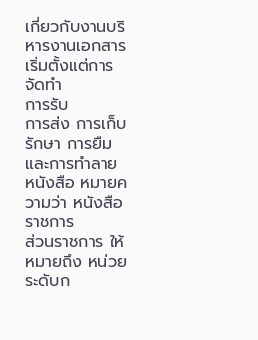เกี่ยวกับงานบริหารงานเอกสาร เริ่มตั้งแต่การจัดทำ
การรับ
การส่ง การเก็บรักษา การยืม และการทำลาย
หนังสือ หมายความว่า หนังสือราชการ
ส่วนราชการ ให้หมายถึง หน่วยระดับก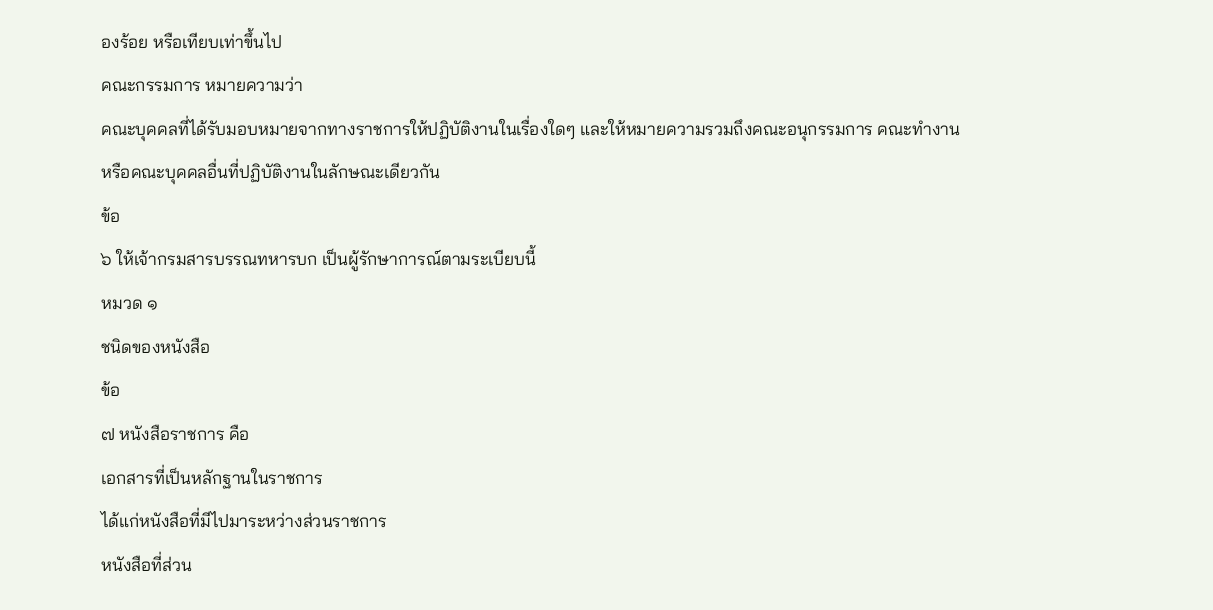องร้อย หรือเทียบเท่าขึ้นไป
คณะกรรมการ หมายความว่า
คณะบุคคลที่ได้รับมอบหมายจากทางราชการให้ปฏิบัติงานในเรื่องใดๆ และให้หมายความรวมถึงคณะอนุกรรมการ คณะทำงาน
หรือคณะบุคคลอื่นที่ปฏิบัติงานในลักษณะเดียวกัน
ข้อ
๖ ให้เจ้ากรมสารบรรณทหารบก เป็นผู้รักษาการณ์ตามระเบียบนี้
หมวด ๑
ชนิดของหนังสือ
ข้อ
๗ หนังสือราชการ คือ
เอกสารที่เป็นหลักฐานในราชการ
ได้แก่หนังสือที่มีไปมาระหว่างส่วนราชการ
หนังสือที่ส่วน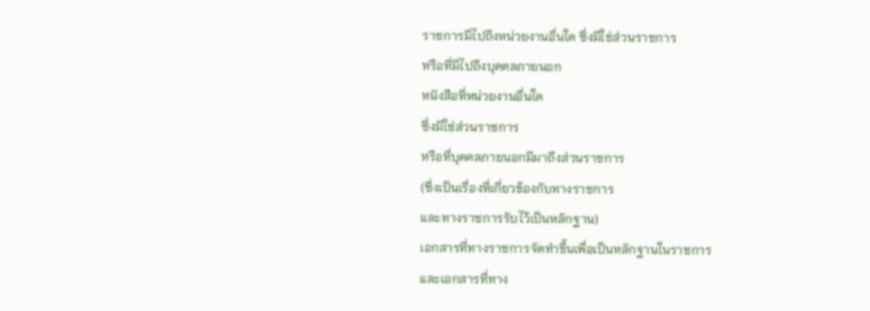ราชการมีไปถึงหน่วยงานอื่นใด ซึ่งมิใช่ส่วนราชการ
หรือที่มีไปถึงบุคคลภายนอก
หนังสือที่หน่วยงานอื่นใด
ซึ่งมิใช่ส่วนราชการ
หรือที่บุคคลภายนอกมีมาถึงส่วนราชการ
(ซึ่งเป็นเรื่องที่เกี่ยวข้องกับทางราชการ
และทางราชการรับไว้เป็นหลักฐาน)
เอกสารที่ทางราชการจัดทำขึ้นเพื่อเป็นหลักฐานในราชการ
และเอกสารที่ทาง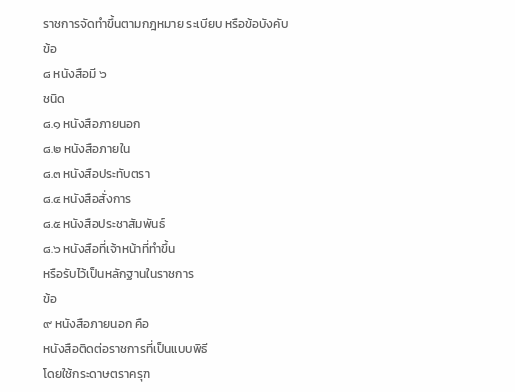ราชการจัดทำขึ้นตามกฎหมาย ระเบียบ หรือข้อบังคับ
ข้อ
๘ หนังสือมี ๖
ชนิด
๘.๑ หนังสือภายนอก
๘.๒ หนังสือภายใน
๘.๓ หนังสือประทับตรา
๘.๔ หนังสือสั่งการ
๘.๕ หนังสือประชาสัมพันธ์
๘.๖ หนังสือที่เจ้าหน้าที่ทำขึ้น
หรือรับไว้เป็นหลักฐานในราชการ
ข้อ
๙ หนังสือภายนอก คือ
หนังสือติดต่อราชการที่เป็นแบบพิธี
โดยใช้กระดาษตราครุฑ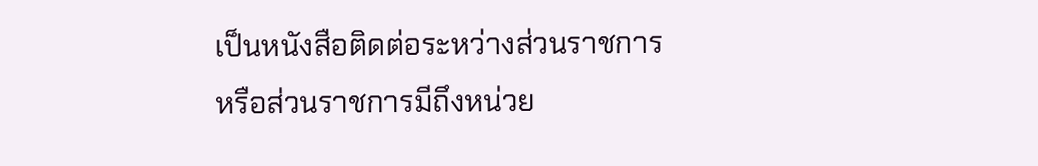เป็นหนังสือติดต่อระหว่างส่วนราชการ
หรือส่วนราชการมีถึงหน่วย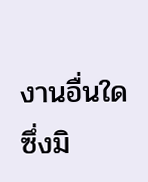งานอื่นใดซึ่งมิ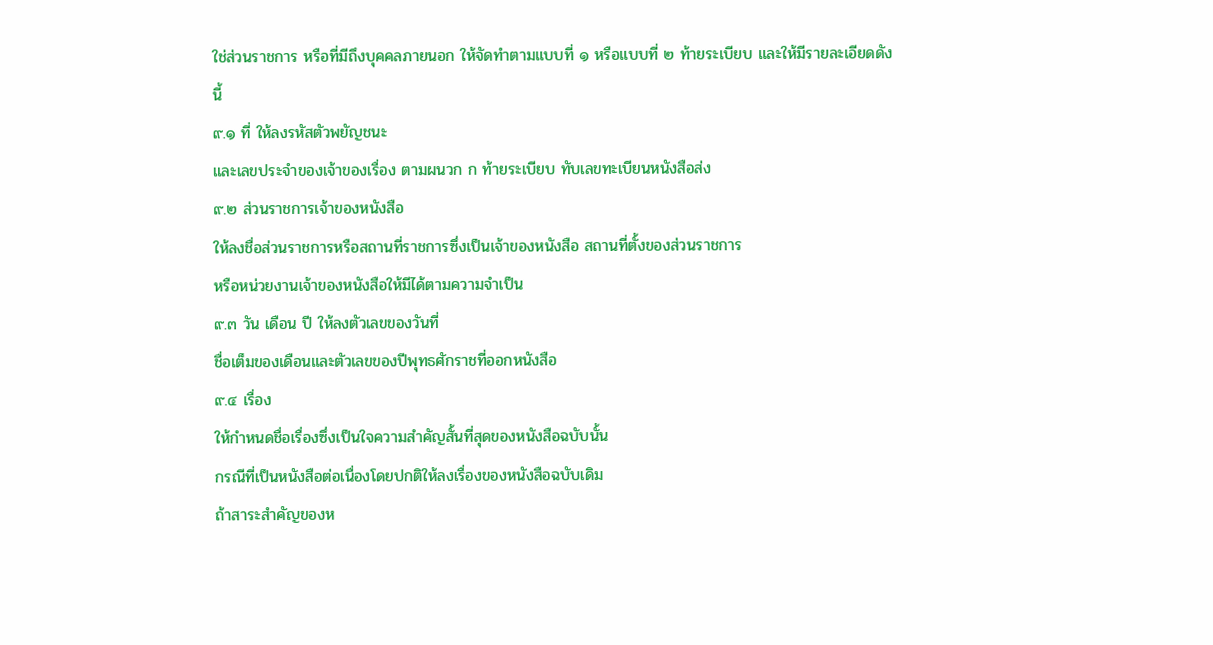ใช่ส่วนราชการ หรือที่มีถึงบุคคลภายนอก ให้จัดทำตามแบบที่ ๑ หรือแบบที่ ๒ ท้ายระเบียบ และให้มีรายละเอียดดังนี้
๙.๑ ที่ ให้ลงรหัสตัวพยัญชนะ
และเลขประจำของเจ้าของเรื่อง ตามผนวก ก ท้ายระเบียบ ทับเลขทะเบียนหนังสือส่ง
๙.๒ ส่วนราชการเจ้าของหนังสือ
ให้ลงชื่อส่วนราชการหรือสถานที่ราชการซึ่งเป็นเจ้าของหนังสือ สถานที่ตั้งของส่วนราชการ
หรือหน่วยงานเจ้าของหนังสือให้มีได้ตามความจำเป็น
๙.๓ วัน เดือน ปี ให้ลงตัวเลขของวันที่
ชื่อเต็มของเดือนและตัวเลขของปีพุทธศักราชที่ออกหนังสือ
๙.๔ เรื่อง
ให้กำหนดชื่อเรื่องซึ่งเป็นใจความสำคัญสั้นที่สุดของหนังสือฉบับนั้น
กรณีที่เป็นหนังสือต่อเนื่องโดยปกติให้ลงเรื่องของหนังสือฉบับเดิม
ถ้าสาระสำคัญของห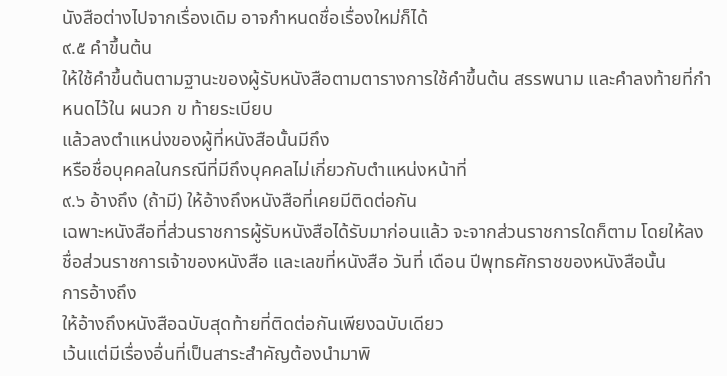นังสือต่างไปจากเรื่องเดิม อาจกำหนดชื่อเรื่องใหม่ก็ได้
๙.๕ คำขึ้นต้น
ให้ใช้คำขึ้นต้นตามฐานะของผู้รับหนังสือตามตารางการใช้คำขึ้นต้น สรรพนาม และคำลงท้ายที่กำหนดไว้ใน ผนวก ข ท้ายระเบียบ
แล้วลงตำแหน่งของผู้ที่หนังสือนั้นมีถึง
หรือชื่อบุคคลในกรณีที่มีถึงบุคคลไม่เกี่ยวกับตำแหน่งหน้าที่
๙.๖ อ้างถึง (ถ้ามี) ให้อ้างถึงหนังสือที่เคยมีติดต่อกัน
เฉพาะหนังสือที่ส่วนราชการผู้รับหนังสือได้รับมาก่อนแล้ว จะจากส่วนราชการใดก็ตาม โดยให้ลงชื่อส่วนราชการเจ้าของหนังสือ และเลขที่หนังสือ วันที่ เดือน ปีพุทธศักราชของหนังสือนั้น
การอ้างถึง
ให้อ้างถึงหนังสือฉบับสุดท้ายที่ติดต่อกันเพียงฉบับเดียว
เว้นแต่มีเรื่องอื่นที่เป็นสาระสำคัญต้องนำมาพิ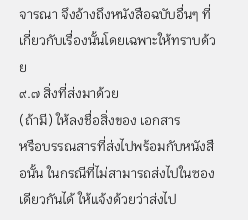จารณา จึงอ้างถึงหนังสือฉบับอื่นๆ ที่เกี่ยวกับเรื่องนั้นโดยเฉพาะให้ทราบด้วย
๙.๗ สิ่งที่ส่งมาด้วย
(ถ้ามี) ให้ลงชื่อสิ่งของ เอกสาร
หรือบรรณสารที่ส่งไปพร้อมกับหนังสือนั้น ในกรณีที่ไม่สามารถส่งไปในซองเดียวกันได้ ให้แจ้งด้วยว่าส่งไป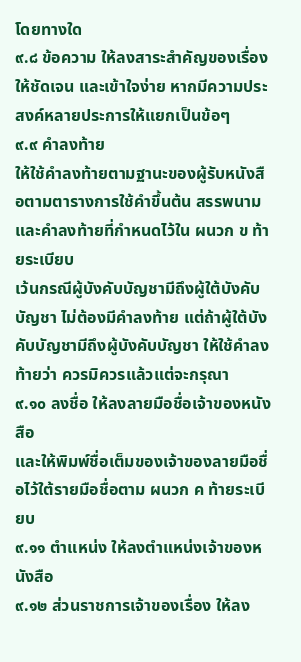โดยทางใด
๙.๘ ข้อความ ให้ลงสาระสำคัญของเรื่องให้ชัดเจน และเข้าใจง่าย หากมีความประสงค์หลายประการให้แยกเป็นข้อๆ
๙.๙ คำลงท้าย
ให้ใช้คำลงท้ายตามฐานะของผู้รับหนังสือตามตารางการใช้คำขึ้นต้น สรรพนาม และคำลงท้ายที่กำหนดไว้ใน ผนวก ข ท้ายระเบียบ
เว้นกรณีผู้บังคับบัญชามีถึงผู้ใต้บังคับบัญชา ไม่ต้องมีคำลงท้าย แต่ถ้าผู้ใต้บังคับบัญชามีถึงผู้บังคับบัญชา ให้ใช้คำลงท้ายว่า ควรมิควรแล้วแต่จะกรุณา
๙.๑๐ ลงชื่อ ให้ลงลายมือชื่อเจ้าของหนังสือ
และให้พิมพ์ชื่อเต็มของเจ้าของลายมือชื่อไว้ใต้รายมือชื่อตาม ผนวก ค ท้ายระเบียบ
๙.๑๑ ตำแหน่ง ให้ลงตำแหน่งเจ้าของหนังสือ
๙.๑๒ ส่วนราชการเจ้าของเรื่อง ให้ลง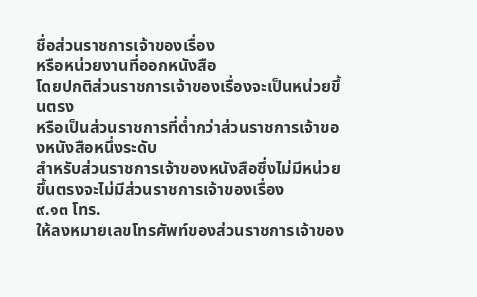ชื่อส่วนราชการเจ้าของเรื่อง
หรือหน่วยงานที่ออกหนังสือ
โดยปกติส่วนราชการเจ้าของเรื่องจะเป็นหน่วยขึ้นตรง
หรือเป็นส่วนราชการที่ต่ำกว่าส่วนราชการเจ้าของหนังสือหนึ่งระดับ
สำหรับส่วนราชการเจ้าของหนังสือซึ่งไม่มีหน่วยขึ้นตรงจะไม่มีส่วนราชการเจ้าของเรื่อง
๙.๑๓ โทร.
ให้ลงหมายเลขโทรศัพท์ของส่วนราชการเจ้าของ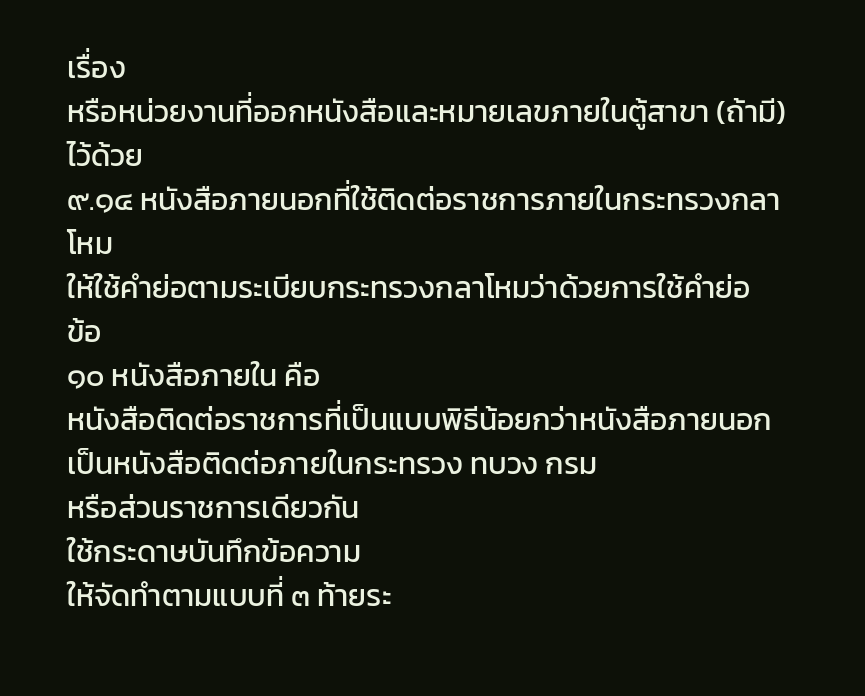เรื่อง
หรือหน่วยงานที่ออกหนังสือและหมายเลขภายในตู้สาขา (ถ้ามี) ไว้ด้วย
๙.๑๔ หนังสือภายนอกที่ใช้ติดต่อราชการภายในกระทรวงกลาโหม
ให้ใช้คำย่อตามระเบียบกระทรวงกลาโหมว่าด้วยการใช้คำย่อ
ข้อ
๑๐ หนังสือภายใน คือ
หนังสือติดต่อราชการที่เป็นแบบพิธีน้อยกว่าหนังสือภายนอก เป็นหนังสือติดต่อภายในกระทรวง ทบวง กรม
หรือส่วนราชการเดียวกัน
ใช้กระดาษบันทึกข้อความ
ให้จัดทำตามแบบที่ ๓ ท้ายระ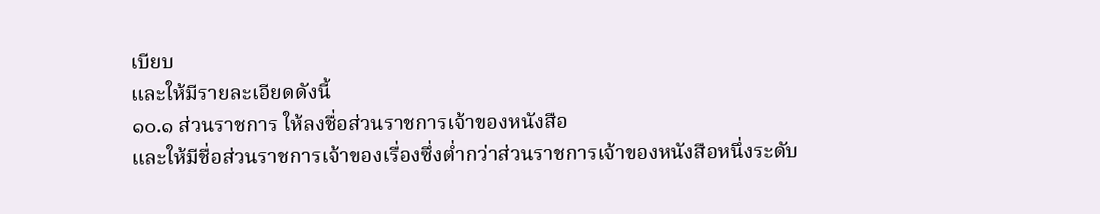เบียบ
และให้มีรายละเอียดดังนี้
๑๐.๑ ส่วนราชการ ให้ลงชื่อส่วนราชการเจ้าของหนังสือ
และให้มีชื่อส่วนราชการเจ้าของเรื่องซึ่งต่ำกว่าส่วนราชการเจ้าของหนังสือหนึ่งระดับ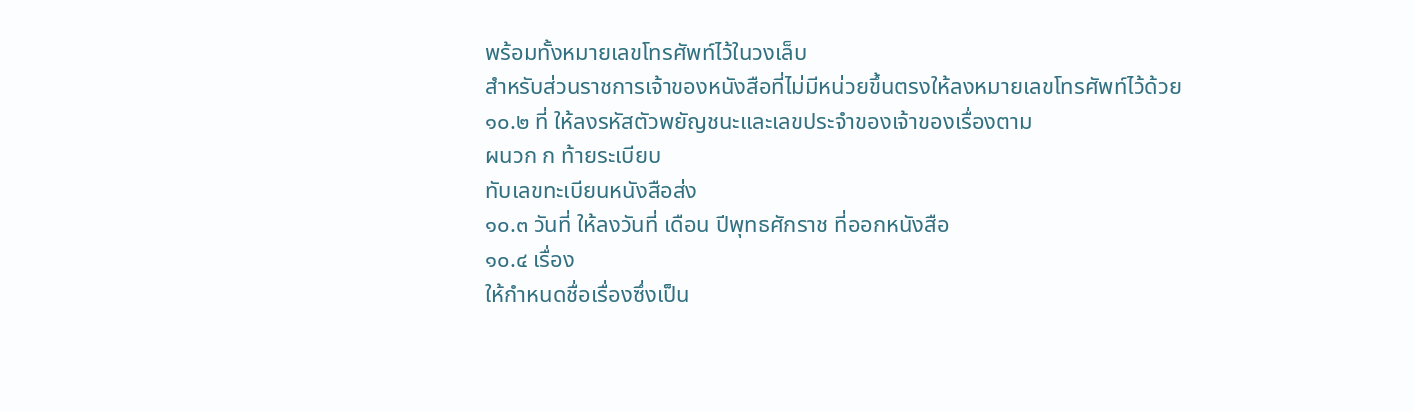พร้อมทั้งหมายเลขโทรศัพท์ไว้ในวงเล็บ
สำหรับส่วนราชการเจ้าของหนังสือที่ไม่มีหน่วยขึ้นตรงให้ลงหมายเลขโทรศัพท์ไว้ด้วย
๑๐.๒ ที่ ให้ลงรหัสตัวพยัญชนะและเลขประจำของเจ้าของเรื่องตาม
ผนวก ก ท้ายระเบียบ
ทับเลขทะเบียนหนังสือส่ง
๑๐.๓ วันที่ ให้ลงวันที่ เดือน ปีพุทธศักราช ที่ออกหนังสือ
๑๐.๔ เรื่อง
ให้กำหนดชื่อเรื่องซึ่งเป็น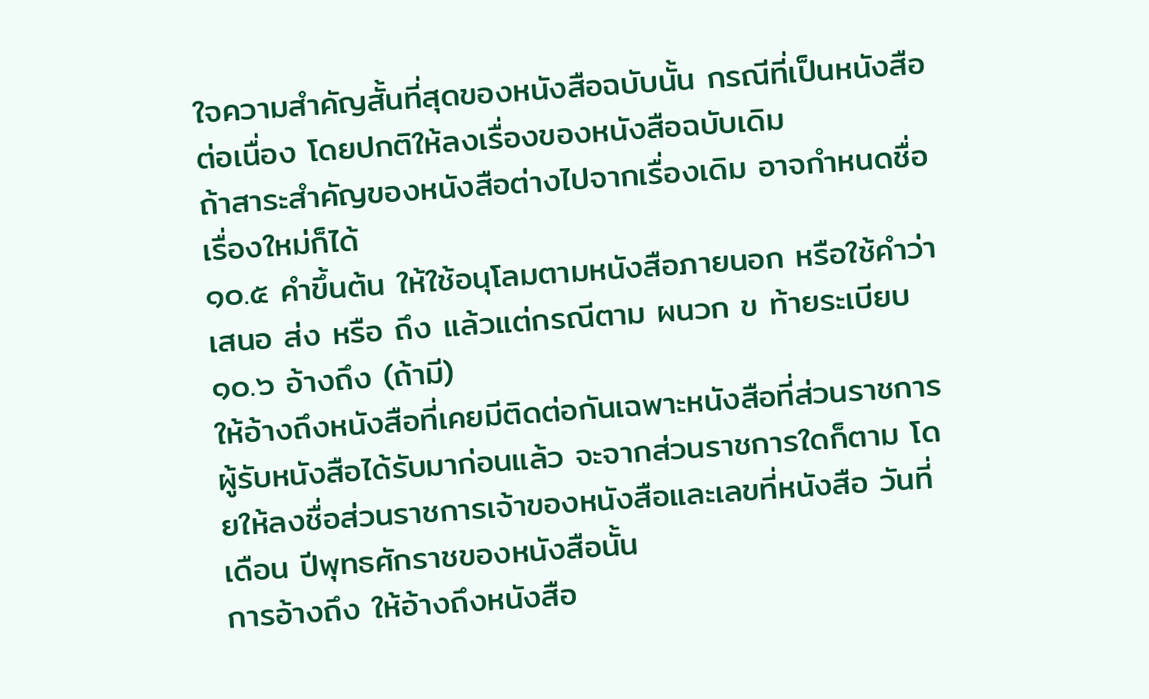ใจความสำคัญสั้นที่สุดของหนังสือฉบับนั้น กรณีที่เป็นหนังสือต่อเนื่อง โดยปกติให้ลงเรื่องของหนังสือฉบับเดิม
ถ้าสาระสำคัญของหนังสือต่างไปจากเรื่องเดิม อาจกำหนดชื่อเรื่องใหม่ก็ได้
๑๐.๕ คำขึ้นต้น ให้ใช้อนุโลมตามหนังสือภายนอก หรือใช้คำว่า เสนอ ส่ง หรือ ถึง แล้วแต่กรณีตาม ผนวก ข ท้ายระเบียบ
๑๐.๖ อ้างถึง (ถ้ามี)
ให้อ้างถึงหนังสือที่เคยมีติดต่อกันเฉพาะหนังสือที่ส่วนราชการผู้รับหนังสือได้รับมาก่อนแล้ว จะจากส่วนราชการใดก็ตาม โดยให้ลงชื่อส่วนราชการเจ้าของหนังสือและเลขที่หนังสือ วันที่ เดือน ปีพุทธศักราชของหนังสือนั้น
การอ้างถึง ให้อ้างถึงหนังสือ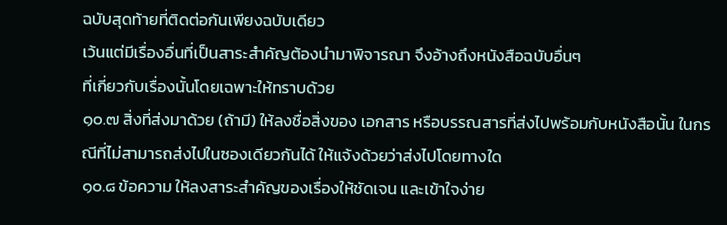ฉบับสุดท้ายที่ติดต่อกันเพียงฉบับเดียว
เว้นแต่มีเรื่องอื่นที่เป็นสาระสำคัญต้องนำมาพิจารณา จึงอ้างถึงหนังสือฉบับอื่นๆ
ที่เกี่ยวกับเรื่องนั้นโดยเฉพาะให้ทราบด้วย
๑๐.๗ สิ่งที่ส่งมาด้วย (ถ้ามี) ให้ลงชื่อสิ่งของ เอกสาร หรือบรรณสารที่ส่งไปพร้อมกับหนังสือนั้น ในกรณีที่ไม่สามารถส่งไปในซองเดียวกันได้ ให้แจ้งด้วยว่าส่งไปโดยทางใด
๑๐.๘ ข้อความ ให้ลงสาระสำคัญของเรื่องให้ชัดเจน และเข้าใจง่าย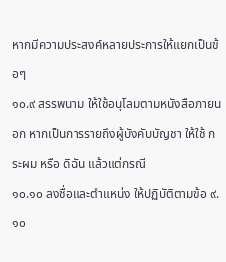หากมีความประสงค์หลายประการให้แยกเป็นข้อๆ
๑๐.๙ สรรพนาม ให้ใช้อนุโลมตามหนังสือภายนอก หากเป็นการรายถึงผู้บังคับบัญชา ให้ใช้ กระผม หรือ ดิฉัน แล้วแต่กรณี
๑๐.๑๐ ลงชื่อและตำแหน่ง ให้ปฏิบัติตามข้อ ๙.๑๐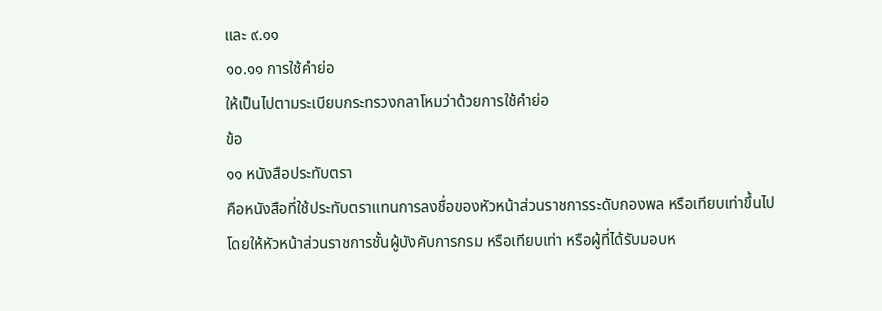และ ๙.๑๑
๑๐.๑๑ การใช้คำย่อ
ให้เป็นไปตามระเบียบกระทรวงกลาโหมว่าด้วยการใช้คำย่อ
ข้อ
๑๑ หนังสือประทับตรา
คือหนังสือที่ใช้ประทับตราแทนการลงชื่อของหัวหน้าส่วนราชการระดับกองพล หรือเทียบเท่าขึ้นไป
โดยให้หัวหน้าส่วนราชการชั้นผู้บังคับการกรม หรือเทียบเท่า หรือผู้ที่ได้รับมอบห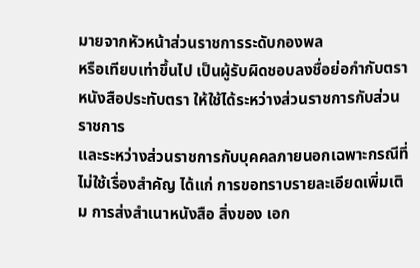มายจากหัวหน้าส่วนราชการระดับกองพล
หรือเทียบเท่าขึ้นไป เป็นผู้รับผิดชอบลงชื่อย่อกำกับตรา
หนังสือประทับตรา ให้ใช้ได้ระหว่างส่วนราชการกับส่วนราชการ
และระหว่างส่วนราชการกับบุคคลภายนอกเฉพาะกรณีที่ไม่ใช้เรื่องสำคัญ ได้แก่ การขอทราบรายละเอียดเพิ่มเติม การส่งสำเนาหนังสือ สิ่งของ เอก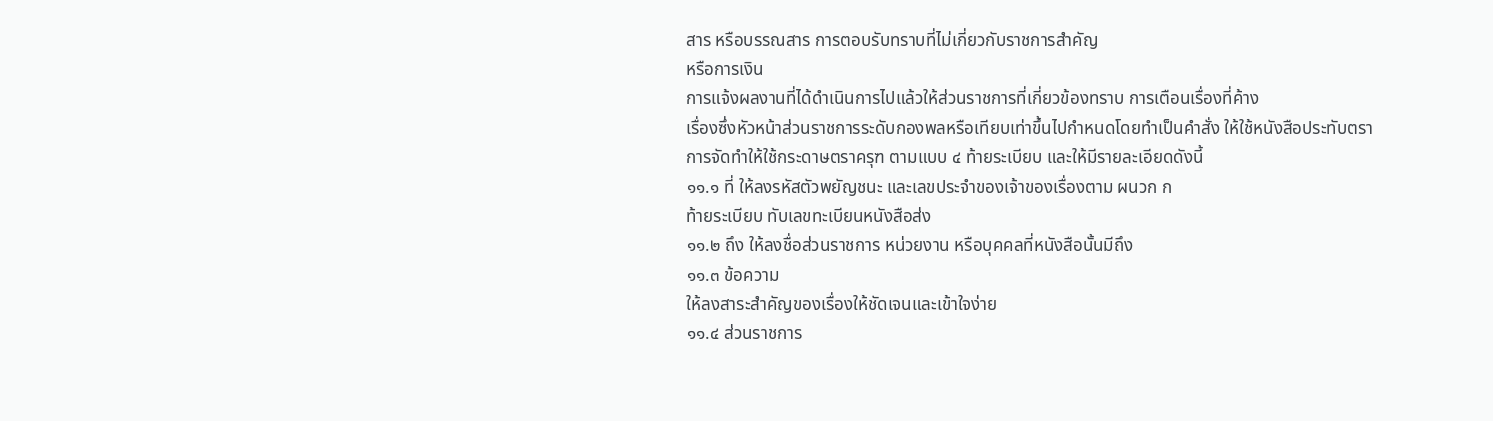สาร หรือบรรณสาร การตอบรับทราบที่ไม่เกี่ยวกับราชการสำคัญ
หรือการเงิน
การแจ้งผลงานที่ได้ดำเนินการไปแล้วให้ส่วนราชการที่เกี่ยวข้องทราบ การเตือนเรื่องที่ค้าง
เรื่องซึ่งหัวหน้าส่วนราชการระดับกองพลหรือเทียบเท่าขึ้นไปกำหนดโดยทำเป็นคำสั่ง ให้ใช้หนังสือประทับตรา
การจัดทำให้ใช้กระดาษตราครุฑ ตามแบบ ๔ ท้ายระเบียบ และให้มีรายละเอียดดังนี้
๑๑.๑ ที่ ให้ลงรหัสตัวพยัญชนะ และเลขประจำของเจ้าของเรื่องตาม ผนวก ก
ท้ายระเบียบ ทับเลขทะเบียนหนังสือส่ง
๑๑.๒ ถึง ให้ลงชื่อส่วนราชการ หน่วยงาน หรือบุคคลที่หนังสือนั้นมีถึง
๑๑.๓ ข้อความ
ให้ลงสาระสำคัญของเรื่องให้ชัดเจนและเข้าใจง่าย
๑๑.๔ ส่วนราชการ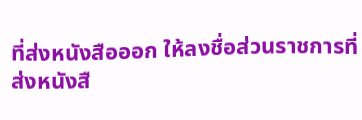ที่ส่งหนังสือออก ให้ลงชื่อส่วนราชการที่ส่งหนังสื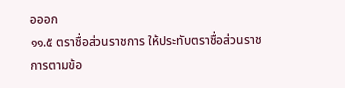อออก
๑๑.๕ ตราชื่อส่วนราชการ ให้ประทับตราชื่อส่วนราชการตามข้อ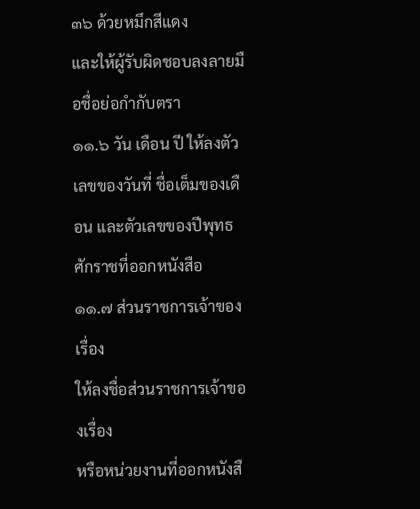๓๖ ด้วยหมึกสีแดง
และให้ผู้รับผิดชอบลงลายมือชื่อย่อกำกับตรา
๑๑.๖ วัน เดือน ปี ให้ลงตัวเลขของวันที่ ชื่อเต็มของเดือน และตัวเลขของปีพุทธศักราชที่ออกหนังสือ
๑๑.๗ ส่วนราชการเจ้าของเรื่อง
ให้ลงชื่อส่วนราชการเจ้าของเรื่อง
หรือหน่วยงานที่ออกหนังสื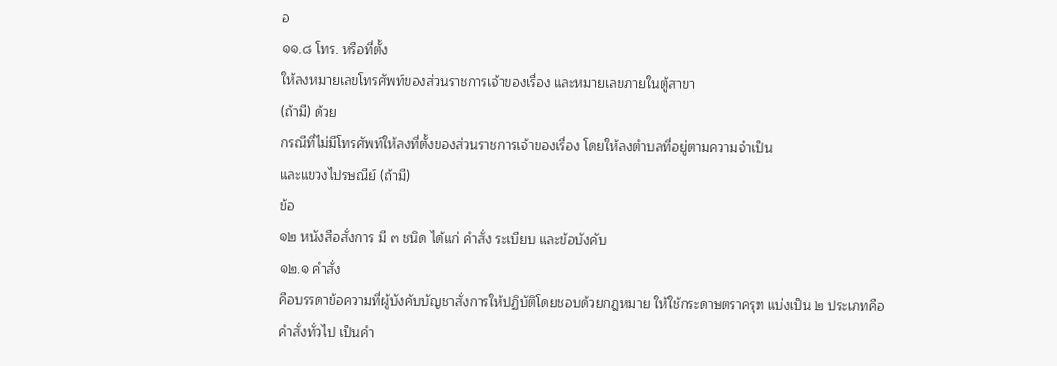อ
๑๑.๘ โทร. หรือที่ตั้ง
ให้ลงหมายเลขโทรศัพท์ของส่วนราชการเจ้าของเรื่อง และหมายเลขภายในตู้สาขา
(ถ้ามี) ด้วย
กรณีที่ไม่มีโทรศัพท์ให้ลงที่ตั้งของส่วนราชการเจ้าของเรื่อง โดยให้ลงตำบลที่อยู่ตามความจำเป็น
และแขวงไปรษณีย์ (ถ้ามี)
ข้อ
๑๒ หนังสือสั่งการ มี ๓ ชนิด ได้แก่ คำสั่ง ระเบียบ และข้อบังคับ
๑๒.๑ คำสั่ง
คือบรรดาข้อความที่ผู้บังคับบัญชาสั่งการให้ปฏิบัติโดยชอบด้วยกฎหมาย ให้ใช้กระดาษตราครุฑ แบ่งเป็น ๒ ประเภทคือ
คำสั่งทั่วไป เป็นคำ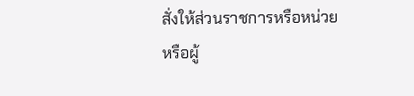สั่งให้ส่วนราชการหรือหน่วย
หรือผู้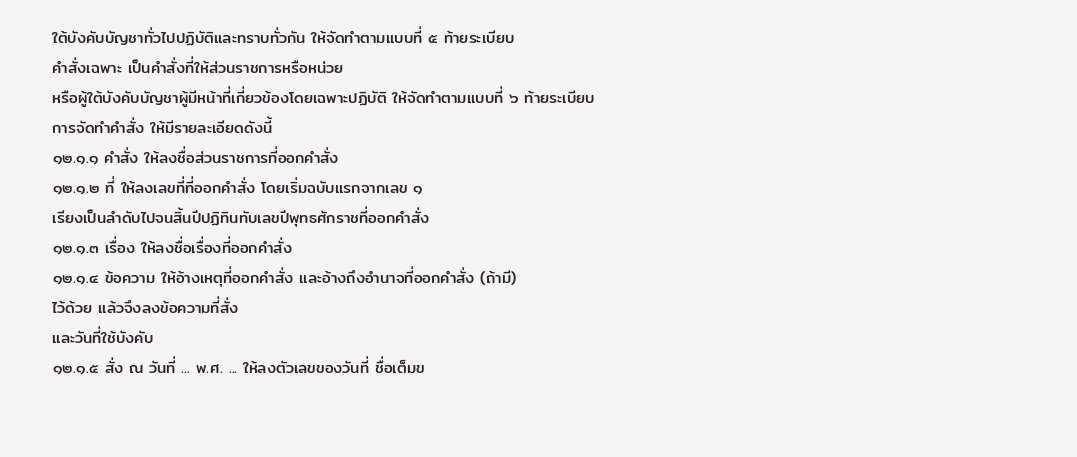ใต้บังคับบัญชาทั่วไปปฏิบัติและทราบทั่วกัน ให้จัดทำตามแบบที่ ๕ ท้ายระเบียบ
คำสั่งเฉพาะ เป็นคำสั่งที่ให้ส่วนราชการหรือหน่วย
หรือผู้ใต้บังคับบัญชาผู้มีหน้าที่เกี่ยวข้องโดยเฉพาะปฏิบัติ ให้จัดทำตามแบบที่ ๖ ท้ายระเบียบ
การจัดทำคำสั่ง ให้มีรายละเอียดดังนี้
๑๒.๑.๑ คำสั่ง ให้ลงชื่อส่วนราชการที่ออกคำสั่ง
๑๒.๑.๒ ที่ ให้ลงเลขที่ที่ออกคำสั่ง โดยเริ่มฉบับแรกจากเลข ๑
เรียงเป็นลำดับไปจนสิ้นปีปฏิทินทับเลขปีพุทธศักราชที่ออกคำสั่ง
๑๒.๑.๓ เรื่อง ให้ลงชื่อเรื่องที่ออกคำสั่ง
๑๒.๑.๔ ข้อความ ให้อ้างเหตุที่ออกคำสั่ง และอ้างถึงอำนาจที่ออกคำสั่ง (ถ้ามี)
ไว้ด้วย แล้วจึงลงข้อความที่สั่ง
และวันที่ใช้บังคับ
๑๒.๑.๕ สั่ง ณ วันที่ ... พ.ศ. ... ให้ลงตัวเลขของวันที่ ชื่อเต็มข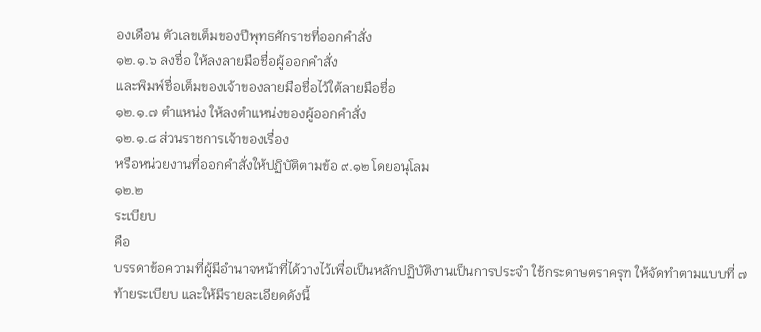องเดือน ตัวเลขเต็มของปีพุทธศักราชที่ออกคำสั่ง
๑๒.๑.๖ ลงชื่อ ให้ลงลายมือชื่อผู้ออกคำสั่ง
และพิมพ์ชื่อเต็มของเจ้าของลายมือชื่อไว้ใต้ลายมือชื่อ
๑๒.๑.๗ ตำแหน่ง ให้ลงตำแหน่งของผู้ออกคำสั่ง
๑๒.๑.๘ ส่วนราชการเจ้าของเรื่อง
หรือหน่วยงานที่ออกคำสั่งให้ปฏิบัติตามข้อ ๙.๑๒ โดยอนุโลม
๑๒.๒
ระเบียบ
คือ
บรรดาข้อความที่ผู้มีอำนาจหน้าที่ได้วางไว้เพื่อเป็นหลักปฏิบัติงานเป็นการประจำ ใช้กระดาษตราครุฑ ให้จัดทำตามแบบที่ ๗
ท้ายระเบียบ และให้มีรายละเอียดดังนี้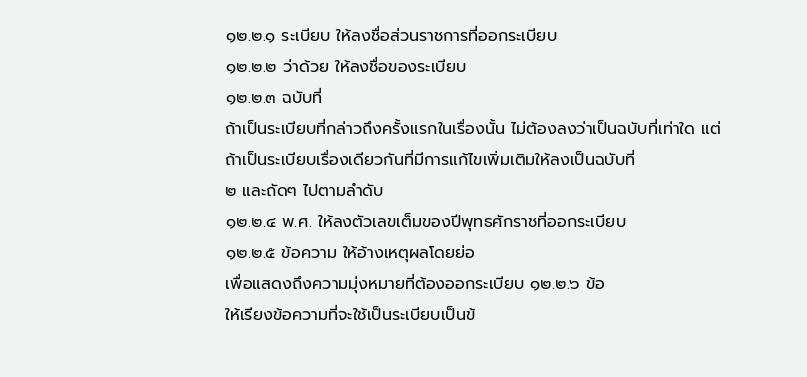๑๒.๒.๑ ระเบียบ ให้ลงชื่อส่วนราชการที่ออกระเบียบ
๑๒.๒.๒ ว่าด้วย ให้ลงชื่อของระเบียบ
๑๒.๒.๓ ฉบับที่
ถ้าเป็นระเบียบที่กล่าวถึงครั้งแรกในเรื่องนั้น ไม่ต้องลงว่าเป็นฉบับที่เท่าใด แต่ถ้าเป็นระเบียบเรื่องเดียวกันที่มีการแก้ไขเพิ่มเติมให้ลงเป็นฉบับที่
๒ และถัดๆ ไปตามลำดับ
๑๒.๒.๔ พ.ศ. ให้ลงตัวเลขเต็มของปีพุทธศักราชที่ออกระเบียบ
๑๒.๒.๕ ข้อความ ให้อ้างเหตุผลโดยย่อ
เพื่อแสดงถึงความมุ่งหมายที่ต้องออกระเบียบ ๑๒.๒.๖ ข้อ
ให้เรียงข้อความที่จะใช้เป็นระเบียบเป็นข้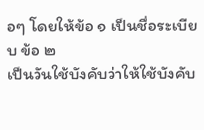อๆ โดยให้ข้อ ๑ เป็นชื่อระเบียบ ข้อ ๒
เป็นวันใช้บังคับว่าให้ใช้บังคับ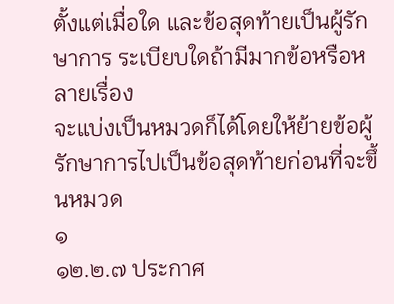ตั้งแต่เมื่อใด และข้อสุดท้ายเป็นผู้รักษาการ ระเบียบใดถ้ามีมากข้อหรือหลายเรื่อง
จะแบ่งเป็นหมวดก็ได้โดยให้ย้ายข้อผู้รักษาการไปเป็นข้อสุดท้ายก่อนที่จะขึ้นหมวด
๑
๑๒.๒.๗ ประกาศ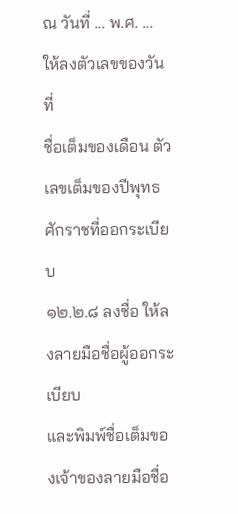ณ วันที่ ... พ.ศ. ... ให้ลงตัวเลขของวันที่
ชื่อเต็มของเดือน ตัวเลขเต็มของปีพุทธศักราชที่ออกระเบียบ
๑๒.๒.๘ ลงชื่อ ให้ลงลายมือชื่อผู้ออกระเบียบ
และพิมพ์ชื่อเต็มของเจ้าของลายมือชื่อ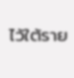ไว้ใต้ราย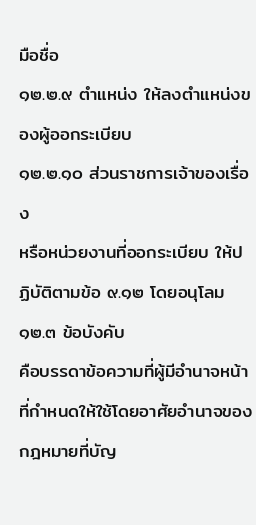มือชื่อ
๑๒.๒.๙ ตำแหน่ง ให้ลงตำแหน่งของผู้ออกระเบียบ
๑๒.๒.๑๐ ส่วนราชการเจ้าของเรื่อง
หรือหน่วยงานที่ออกระเบียบ ให้ปฏิบัติตามข้อ ๙.๑๒ โดยอนุโลม
๑๒.๓ ข้อบังคับ
คือบรรดาข้อความที่ผู้มีอำนาจหน้าที่กำหนดให้ใช้โดยอาศัยอำนาจของกฎหมายที่บัญ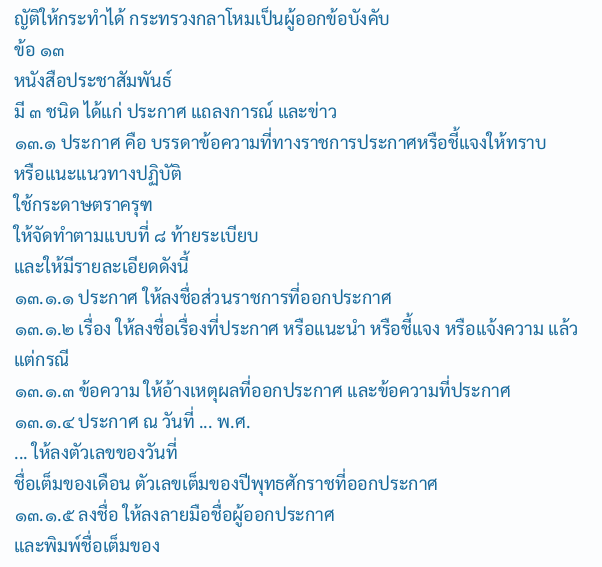ญัติให้กระทำได้ กระทรวงกลาโหมเป็นผู้ออกข้อบังคับ
ข้อ ๑๓
หนังสือประชาสัมพันธ์
มี ๓ ชนิด ได้แก่ ประกาศ แถลงการณ์ และข่าว
๑๓.๑ ประกาศ คือ บรรดาข้อความที่ทางราชการประกาศหรือชี้แจงให้ทราบ
หรือแนะแนวทางปฏิบัติ
ใช้กระดาษตราครุฑ
ให้จัดทำตามแบบที่ ๘ ท้ายระเบียบ
และให้มีรายละเอียดดังนี้
๑๓.๑.๑ ประกาศ ให้ลงชื่อส่วนราชการที่ออกประกาศ
๑๓.๑.๒ เรื่อง ให้ลงชื่อเรื่องที่ประกาศ หรือแนะนำ หรือชี้แจง หรือแจ้งความ แล้วแต่กรณี
๑๓.๑.๓ ข้อความ ให้อ้างเหตุผลที่ออกประกาศ และข้อความที่ประกาศ
๑๓.๑.๔ ประกาศ ณ วันที่ ... พ.ศ.
... ให้ลงตัวเลขของวันที่
ชื่อเต็มของเดือน ตัวเลขเต็มของปีพุทธศักราชที่ออกประกาศ
๑๓.๑.๕ ลงชื่อ ให้ลงลายมือชื่อผู้ออกประกาศ
และพิมพ์ชื่อเต็มของ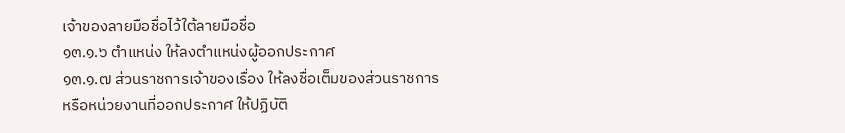เจ้าของลายมือชื่อไว้ใต้ลายมือชื่อ
๑๓.๑.๖ ตำแหน่ง ให้ลงตำแหน่งผู้ออกประกาศ
๑๓.๑.๗ ส่วนราชการเจ้าของเรื่อง ให้ลงชื่อเต็มของส่วนราชการ
หรือหน่วยงานที่ออกประกาศ ให้ปฏิบัติ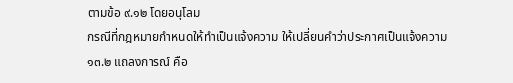ตามข้อ ๙.๑๒ โดยอนุโลม
กรณีที่กฎหมายกำหนดให้ทำเป็นแจ้งความ ให้เปลี่ยนคำว่าประกาศเป็นแจ้งความ
๑๓.๒ แถลงการณ์ คือ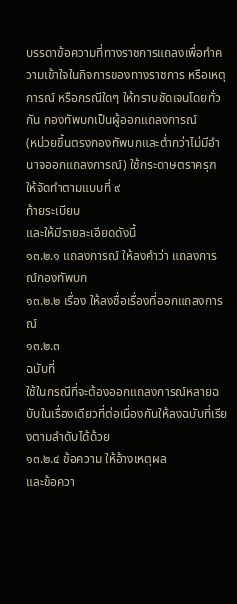บรรดาข้อความที่ทางราชการแถลงเพื่อทำความเข้าใจในกิจการของทางราชการ หรือเหตุการณ์ หรือกรณีใดๆ ให้ทราบชัดเจนโดยทั่วกัน กองทัพบกเป็นผู้ออกแถลงการณ์
(หน่วยขึ้นตรงกองทัพบกและต่ำกว่าไม่มีอำนาจออกแถลงการณ์) ใช้กระดาษตราครุฑ ให้จัดทำตามแบบที่ ๙
ท้ายระเบียบ
และให้มีรายละเอียดดังนี้
๑๓.๒.๑ แถลงการณ์ ให้ลงคำว่า แถลงการณ์กองทัพบก
๑๓.๒.๒ เรื่อง ให้ลงชื่อเรื่องที่ออกแถลงการณ์
๑๓.๒.๓
ฉบับที่
ใช้ในกรณีที่จะต้องออกแถลงการณ์หลายฉบับในเรื่องเดียวที่ต่อเนื่องกันให้ลงฉบับที่เรียงตามลำดับได้ด้วย
๑๓.๒.๔ ข้อความ ให้อ้างเหตุผล
และข้อควา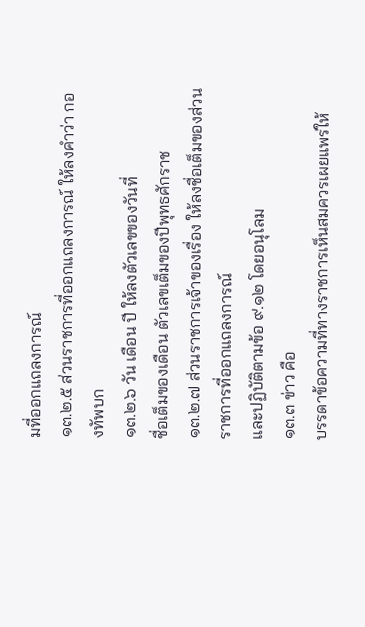มที่ออกแถลงการณ์
๑๓.๒.๕ ส่วนราชการที่ออกแถลงการณ์ ให้ลงคำว่า กองทัพบก
๑๓.๒.๖ วัน เดือน ปี ให้ลงตัวเลขของวันที่
ชื่อเต็มของเดือน ตัวเลขเต็มของปีพุทธศักราช
๑๓.๒.๗ ส่วนราชการเจ้าของเรื่อง ให้ลงชื่อเต็มของส่วนราชการที่ออกแถลงการณ์
และปฏิบัติตามข้อ ๙.๑๒ โดยอนุโลม
๑๓.๓ ข่าว คือ
บรรดาข้อความที่ทางราชการเห็นสมควรเผยแพร่ให้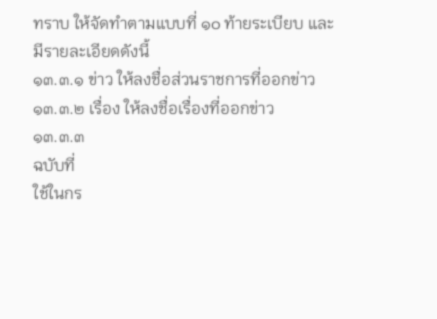ทราบ ให้จัดทำตามแบบที่ ๑๐ ท้ายระเบียบ และมีรายละเอียดดังนี้
๑๓.๓.๑ ข่าว ให้ลงชื่อส่วนราชการที่ออกข่าว
๑๓.๓.๒ เรื่อง ให้ลงชื่อเรื่องที่ออกข่าว
๑๓.๓.๓
ฉบับที่
ใช้ในกร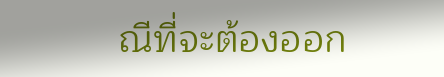ณีที่จะต้องออก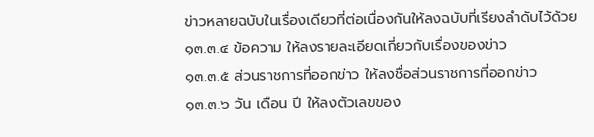ข่าวหลายฉบับในเรื่องเดียวที่ต่อเนื่องกันให้ลงฉบับที่เรียงลำดับไว้ด้วย
๑๓.๓.๔ ข้อความ ให้ลงรายละเอียดเกี่ยวกับเรื่องของข่าว
๑๓.๓.๕ ส่วนราชการที่ออกข่าว ให้ลงชื่อส่วนราชการที่ออกข่าว
๑๓.๓.๖ วัน เดือน ปี ให้ลงตัวเลขของ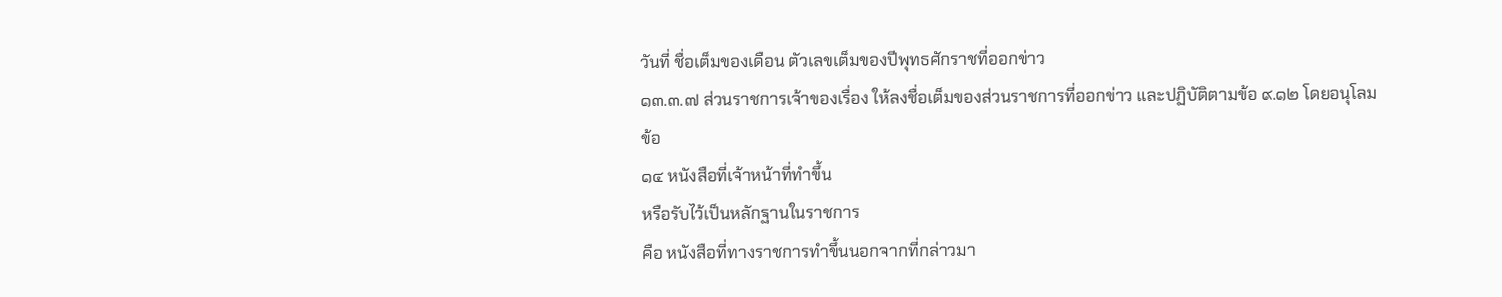วันที่ ชื่อเต็มของเดือน ตัวเลขเต็มของปีพุทธศักราชที่ออกข่าว
๑๓.๓.๗ ส่วนราชการเจ้าของเรื่อง ให้ลงชื่อเต็มของส่วนราชการที่ออกข่าว และปฏิบัติตามข้อ ๙.๑๒ โดยอนุโลม
ข้อ
๑๔ หนังสือที่เจ้าหน้าที่ทำขึ้น
หรือรับไว้เป็นหลักฐานในราชการ
คือ หนังสือที่ทางราชการทำขึ้นนอกจากที่กล่าวมา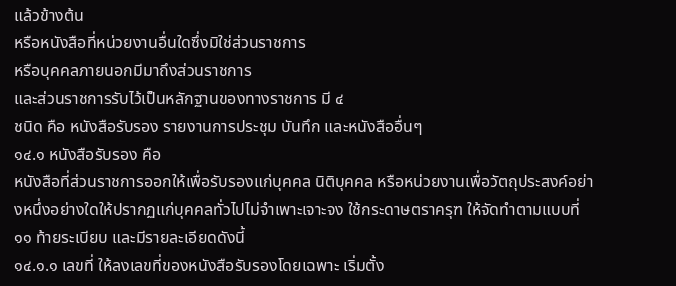แล้วข้างต้น
หรือหนังสือที่หน่วยงานอื่นใดซึ่งมิใช่ส่วนราชการ
หรือบุคคลภายนอกมีมาถึงส่วนราชการ
และส่วนราชการรับไว้เป็นหลักฐานของทางราชการ มี ๔
ชนิด คือ หนังสือรับรอง รายงานการประชุม บันทึก และหนังสืออื่นๆ
๑๔.๑ หนังสือรับรอง คือ
หนังสือที่ส่วนราชการออกให้เพื่อรับรองแก่บุคคล นิติบุคคล หรือหน่วยงานเพื่อวัตถุประสงค์อย่างหนึ่งอย่างใดให้ปรากฏแก่บุคคลทั่วไปไม่จำเพาะเจาะจง ใช้กระดาษตราครุฑ ให้จัดทำตามแบบที่ ๑๑ ท้ายระเบียบ และมีรายละเอียดดังนี้
๑๔.๑.๑ เลขที่ ให้ลงเลขที่ของหนังสือรับรองโดยเฉพาะ เริ่มตั้ง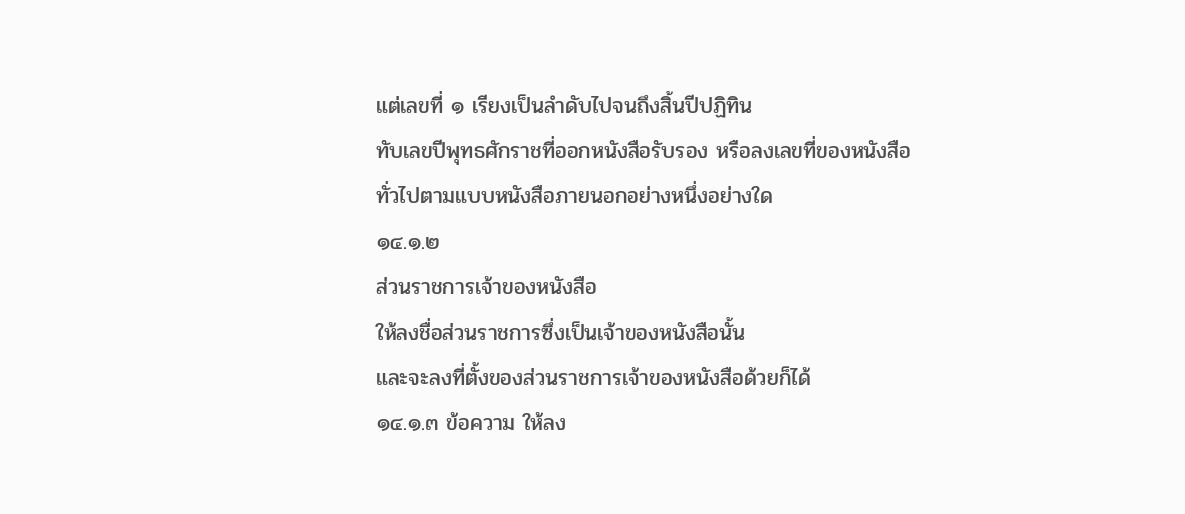แต่เลขที่ ๑ เรียงเป็นลำดับไปจนถึงสิ้นปีปฏิทิน
ทับเลขปีพุทธศักราชที่ออกหนังสือรับรอง หรือลงเลขที่ของหนังสือทั่วไปตามแบบหนังสือภายนอกอย่างหนึ่งอย่างใด
๑๔.๑.๒
ส่วนราชการเจ้าของหนังสือ
ให้ลงชื่อส่วนราชการซึ่งเป็นเจ้าของหนังสือนั้น
และจะลงที่ตั้งของส่วนราชการเจ้าของหนังสือด้วยก็ได้
๑๔.๑.๓ ข้อความ ให้ลง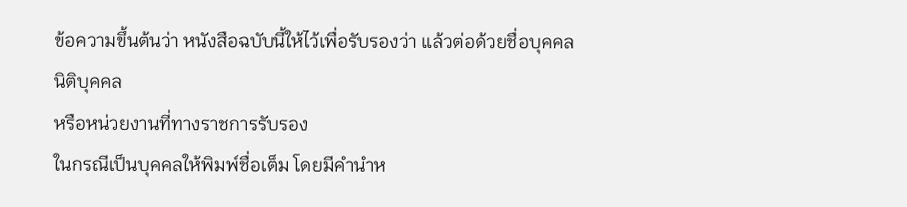ข้อความขึ้นต้นว่า หนังสือฉบับนี้ให้ไว้เพื่อรับรองว่า แล้วต่อด้วยชื่อบุคคล นิติบุคคล
หรือหน่วยงานที่ทางราชการรับรอง
ในกรณีเป็นบุคคลให้พิมพ์ชื่อเต็ม โดยมีคำนำห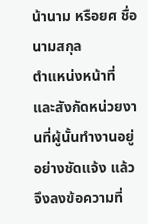น้านาม หรือยศ ชื่อ นามสกุล
ตำแหน่งหน้าที่ และสังกัดหน่วยงานที่ผู้นั้นทำงานอยู่อย่างชัดแจ้ง แล้วจึงลงข้อความที่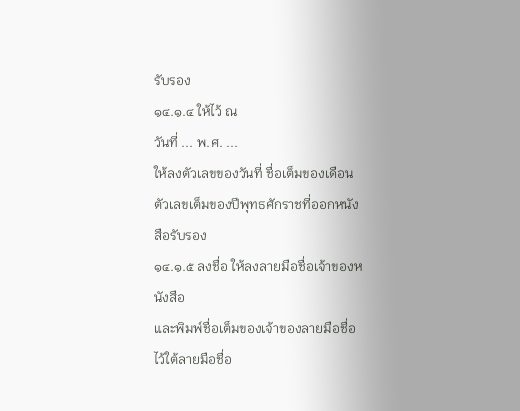รับรอง
๑๔.๑.๔ ให้ไว้ ณ
วันที่ ... พ.ศ. ...
ให้ลงตัวเลขของวันที่ ชื่อเต็มของเดือน
ตัวเลขเต็มของปีพุทธศักราชที่ออกหนังสือรับรอง
๑๔.๑.๕ ลงชื่อ ให้ลงลายมือชื่อเจ้าของหนังสือ
และพิมพ์ชื่อเต็มของเจ้าของลายมือชื่อไว้ใต้ลายมือชื่อ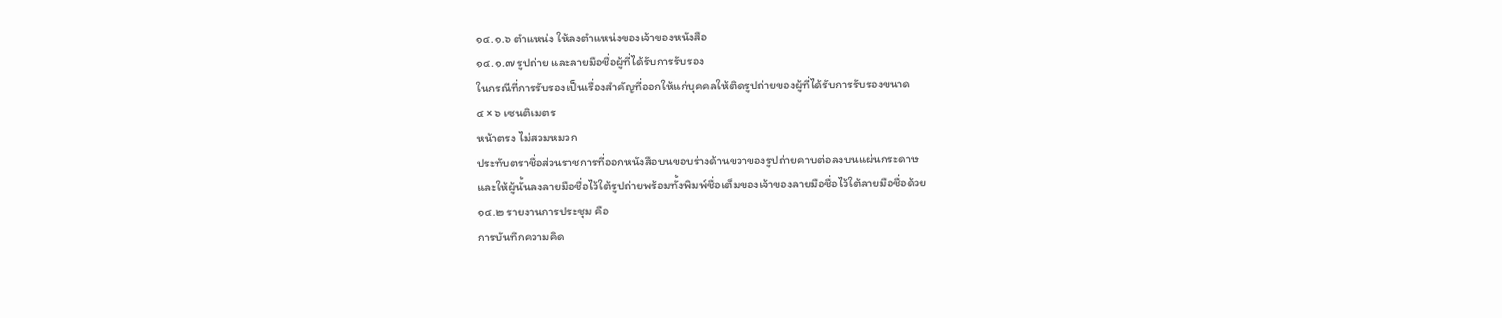๑๔.๑.๖ ตำแหน่ง ให้ลงตำแหน่งของเจ้าของหนังสือ
๑๔.๑.๗ รูปถ่าย และลายมือชื่อผู้ที่ได้รับการรับรอง
ในกรณีที่การรับรองเป็นเรื่องสำคัญที่ออกให้แก่บุคคลให้ติดรูปถ่ายของผู้ที่ได้รับการรับรองขนาด
๔ × ๖ เซนติเมตร
หน้าตรง ไม่สวมหมวก
ประทับตราชื่อส่วนราชการที่ออกหนังสือบนขอบร่างด้านขวาของรูปถ่ายคาบต่อลงบนแผ่นกระดาษ
และให้ผู้นั้นลงลายมือชื่อไว้ใต้รูปถ่ายพร้อมทั้งพิมพ์ชื่อเต็มของเจ้าของลายมือชื่อไว้ใต้ลายมือชื่อด้วย
๑๔.๒ รายงานการประชุม คือ
การบันทึกความคิด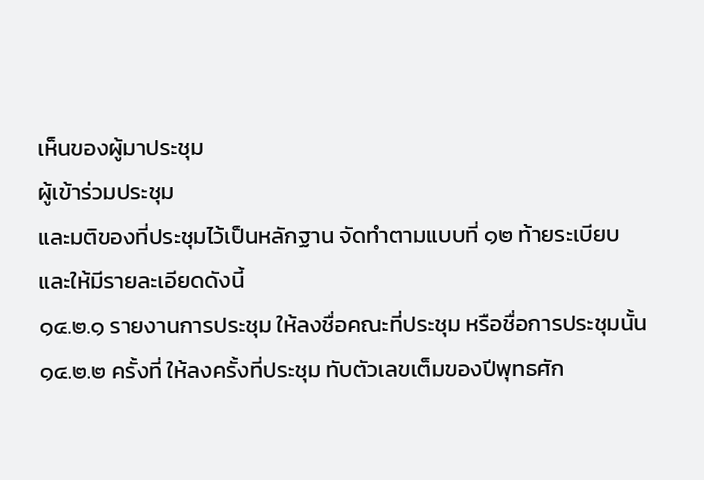เห็นของผู้มาประชุม
ผู้เข้าร่วมประชุม
และมติของที่ประชุมไว้เป็นหลักฐาน จัดทำตามแบบที่ ๑๒ ท้ายระเบียบ
และให้มีรายละเอียดดังนี้
๑๔.๒.๑ รายงานการประชุม ให้ลงชื่อคณะที่ประชุม หรือชื่อการประชุมนั้น
๑๔.๒.๒ ครั้งที่ ให้ลงครั้งที่ประชุม ทับตัวเลขเต็มของปีพุทธศัก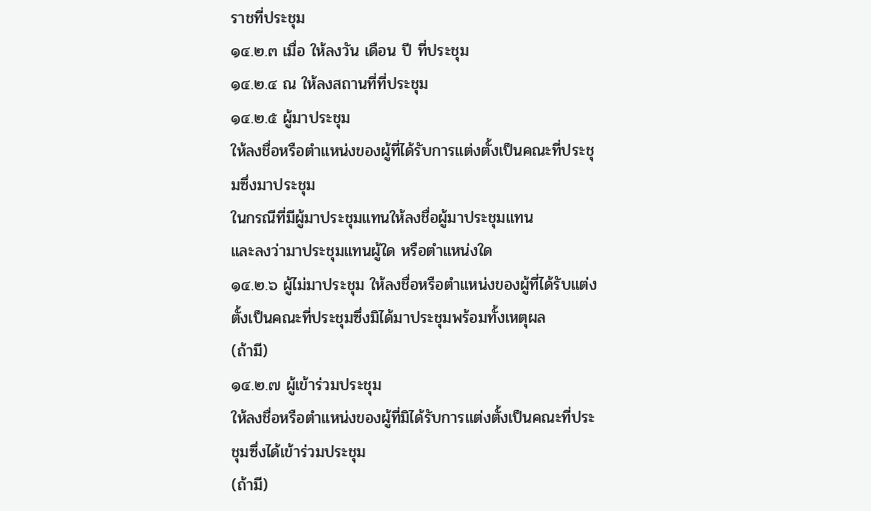ราชที่ประชุม
๑๔.๒.๓ เมื่อ ให้ลงวัน เดือน ปี ที่ประชุม
๑๔.๒.๔ ณ ให้ลงสถานที่ที่ประชุม
๑๔.๒.๕ ผู้มาประชุม
ให้ลงชื่อหรือตำแหน่งของผู้ที่ได้รับการแต่งตั้งเป็นคณะที่ประชุมซึ่งมาประชุม
ในกรณีที่มีผู้มาประชุมแทนให้ลงชื่อผู้มาประชุมแทน
และลงว่ามาประชุมแทนผู้ใด หรือตำแหน่งใด
๑๔.๒.๖ ผู้ไม่มาประชุม ให้ลงชื่อหรือตำแหน่งของผู้ที่ได้รับแต่งตั้งเป็นคณะที่ประชุมซึ่งมิได้มาประชุมพร้อมทั้งเหตุผล
(ถ้ามี)
๑๔.๒.๗ ผู้เข้าร่วมประชุม
ให้ลงชื่อหรือตำแหน่งของผู้ที่มิได้รับการแต่งตั้งเป็นคณะที่ประชุมซึ่งได้เข้าร่วมประชุม
(ถ้ามี)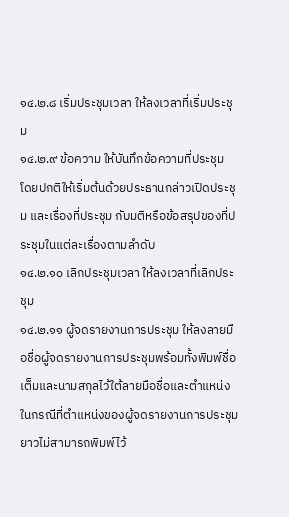๑๔.๒.๘ เริ่มประชุมเวลา ให้ลงเวลาที่เริ่มประชุม
๑๔.๒.๙ ข้อความ ให้บันทึกข้อความที่ประชุม
โดยปกติให้เริ่มต้นด้วยประธานกล่าวเปิดประชุม และเรื่องที่ประชุม กับมติหรือข้อสรุปของที่ประชุมในแต่ละเรื่องตามลำดับ
๑๔.๒.๑๐ เลิกประชุมเวลา ให้ลงเวลาที่เลิกประชุม
๑๔.๒.๑๑ ผู้จดรายงานการประชุม ให้ลงลายมือชื่อผู้จดรายงานการประชุมพร้อมทั้งพิมพ์ชื่อเต็มและนามสกุลไว้ใต้ลายมือชื่อและตำแหน่ง
ในกรณีที่ตำแหน่งของผู้จดรายงานการประชุมยาวไม่สามารถพิมพ์ไว้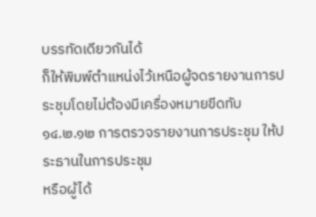บรรทัดเดียวกันได้
ก็ให้พิมพ์ตำแหน่งไว้เหนือผู้จดรายงานการประชุมโดยไม่ต้องมีเครื่องหมายขีดทับ
๑๔.๒.๑๒ การตรวจรายงานการประชุม ให้ประธานในการประชุม
หรือผู้ได้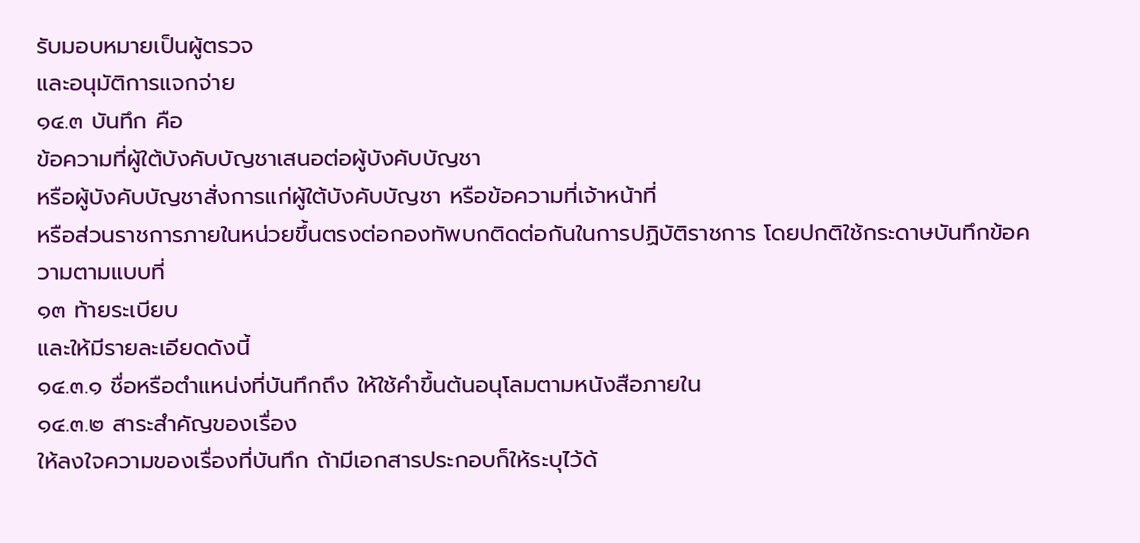รับมอบหมายเป็นผู้ตรวจ
และอนุมัติการแจกจ่าย
๑๔.๓ บันทึก คือ
ข้อความที่ผู้ใต้บังคับบัญชาเสนอต่อผู้บังคับบัญชา
หรือผู้บังคับบัญชาสั่งการแก่ผู้ใต้บังคับบัญชา หรือข้อความที่เจ้าหน้าที่
หรือส่วนราชการภายในหน่วยขึ้นตรงต่อกองทัพบกติดต่อกันในการปฏิบัติราชการ โดยปกติใช้กระดาษบันทึกข้อความตามแบบที่
๑๓ ท้ายระเบียบ
และให้มีรายละเอียดดังนี้
๑๔.๓.๑ ชื่อหรือตำแหน่งที่บันทึกถึง ให้ใช้คำขึ้นต้นอนุโลมตามหนังสือภายใน
๑๔.๓.๒ สาระสำคัญของเรื่อง
ให้ลงใจความของเรื่องที่บันทึก ถ้ามีเอกสารประกอบก็ให้ระบุไว้ด้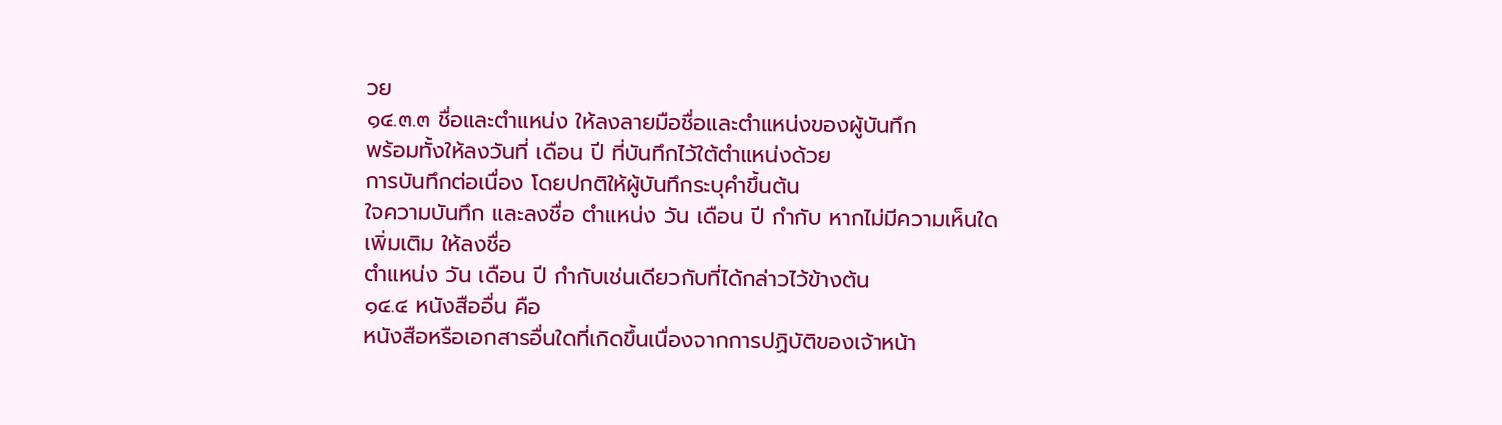วย
๑๔.๓.๓ ชื่อและตำแหน่ง ให้ลงลายมือชื่อและตำแหน่งของผู้บันทึก
พร้อมทั้งให้ลงวันที่ เดือน ปี ที่บันทึกไว้ใต้ตำแหน่งด้วย
การบันทึกต่อเนื่อง โดยปกติให้ผู้บันทึกระบุคำขึ้นต้น
ใจความบันทึก และลงชื่อ ตำแหน่ง วัน เดือน ปี กำกับ หากไม่มีความเห็นใดเพิ่มเติม ให้ลงชื่อ
ตำแหน่ง วัน เดือน ปี กำกับเช่นเดียวกับที่ได้กล่าวไว้ข้างต้น
๑๔.๔ หนังสืออื่น คือ
หนังสือหรือเอกสารอื่นใดที่เกิดขึ้นเนื่องจากการปฏิบัติของเจ้าหน้า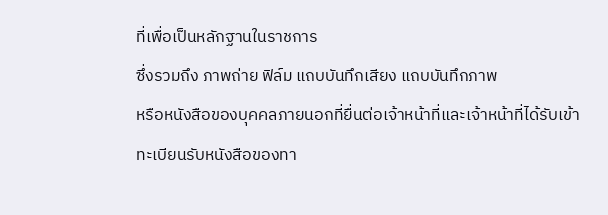ที่เพื่อเป็นหลักฐานในราชการ
ซึ่งรวมถึง ภาพถ่าย ฟิล์ม แถบบันทึกเสียง แถบบันทึกภาพ
หรือหนังสือของบุคคลภายนอกที่ยื่นต่อเจ้าหน้าที่และเจ้าหน้าที่ได้รับเข้าทะเบียนรับหนังสือของทา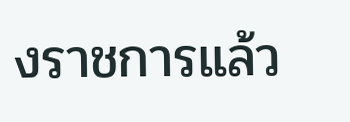งราชการแล้ว